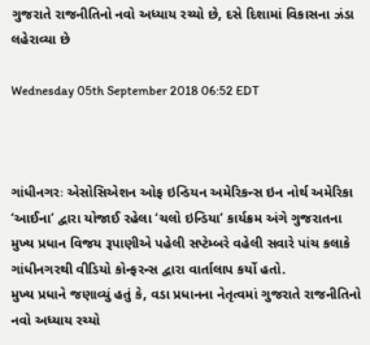ગુજરાતે રાજનીતિનો નવો અધ્યાય રચ્યો છે, દસે દિશામાં વિકાસના ઝંડા લહેરાવ્યા છે

Wednesday 05th September 2018 06:52 EDT



ગાંધીનગરઃ એસોસિએશન ઓફ ઇન્ડિયન અમેરિકન્સ ઇન નોર્થ અમેરિકા ‘આઈના’ દ્વારા યોજાઈ રહેલા ‘ચલો ઇન્ડિયા’ કાર્યક્રમ અંગે ગુજરાતના મુખ્ય પ્રધાન વિજય રૂપાણીએ પહેલી સપ્ટેમ્બરે વહેલી સવારે પાંચ કલાકે ગાંધીનગરથી વીડિયો કોન્ફરન્સ દ્વારા વાર્તાલાપ કર્યો હતો.
મુખ્ય પ્રધાને જણાવ્યું હતું કે, વડા પ્રધાનના નેતૃત્વમાં ગુજરાતે રાજનીતિનો નવો અધ્યાય રચ્યો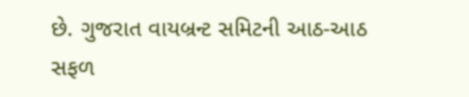છે. ગુજરાત વાયબ્રન્ટ સમિટની આઠ-આઠ સફળ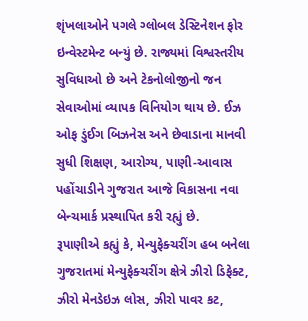શૃંખલાઓને પગલે ગ્લોબલ ડેસ્ટિનેશન ફોર ઇન્વેસ્ટમેન્ટ બન્યું છે. રાજ્યમાં વિશ્વસ્તરીય સુવિધાઓ છે અને ટેકનોલોજીનો જન સેવાઓમાં વ્યાપક વિનિયોગ થાય છે. ઈઝ ઓફ ડુંઈગ બિઝનેસ અને છેવાડાના માનવી સુધી શિક્ષણ, આરોગ્ય, પાણી-આવાસ પહોંચાડીને ગુજરાત આજે વિકાસના નવા બેન્ચમાર્ક પ્રસ્થાપિત કરી રહ્યું છે.
રૂપાણીએ કહ્યું કે, મેન્યુફેક્ચરીંગ હબ બનેલા ગુજરાતમાં મેન્યુફેક્ચરીંગ ક્ષેત્રે ઝીરો ડિફેક્ટ, ઝીરો મેનડેઇઝ લોસ, ઝીરો પાવર કટ,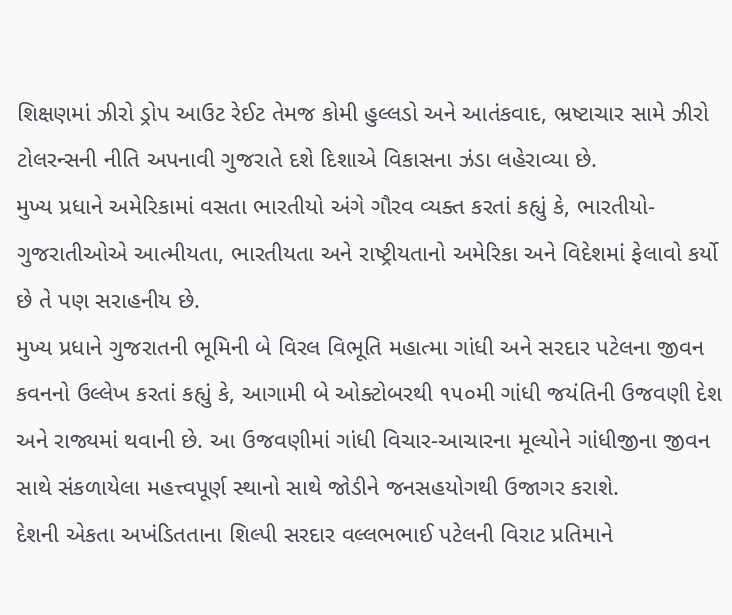શિક્ષણમાં ઝીરો ડ્રોપ આઉટ રેઈટ તેમજ કોમી હુલ્લડો અને આતંકવાદ, ભ્રષ્ટાચાર સામે ઝીરો ટોલરન્સની નીતિ અપનાવી ગુજરાતે દશે દિશાએ વિકાસના ઝંડા લહેરાવ્યા છે.
મુખ્ય પ્રધાને અમેરિકામાં વસતા ભારતીયો અંગે ગૌરવ વ્યક્ત કરતાં કહ્યું કે, ભારતીયો-ગુજરાતીઓએ આત્મીયતા, ભારતીયતા અને રાષ્ટ્રીયતાનો અમેરિકા અને વિદેશમાં ફેલાવો કર્યો છે તે પણ સરાહનીય છે.
મુખ્ય પ્રધાને ગુજરાતની ભૂમિની બે વિરલ વિભૂતિ મહાત્મા ગાંધી અને સરદાર પટેલના જીવન કવનનો ઉલ્લેખ કરતાં કહ્યું કે, આગામી બે ઓક્ટોબરથી ૧૫૦મી ગાંધી જયંતિની ઉજવણી દેશ અને રાજ્યમાં થવાની છે. આ ઉજવણીમાં ગાંધી વિચાર-આચારના મૂલ્યોને ગાંધીજીના જીવન સાથે સંકળાયેલા મહત્ત્વપૂર્ણ સ્થાનો સાથે જોડીને જનસહયોગથી ઉજાગર કરાશે.
દેશની એકતા અખંડિતતાના શિલ્પી સરદાર વલ્લભભાઈ પટેલની વિરાટ પ્રતિમાને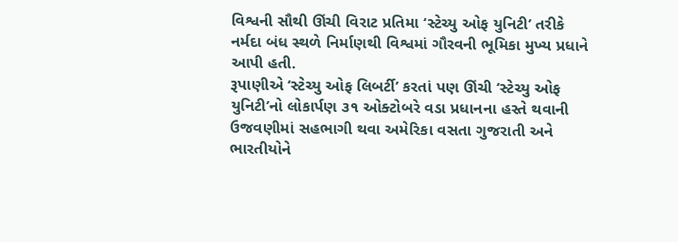વિશ્વની સૌથી ઊંચી વિરાટ પ્રતિમા ‘સ્ટેચ્યુ ઓફ યુનિટી’ તરીકે નર્મદા બંધ સ્થળે નિર્માણથી વિશ્વમાં ગૌરવની ભૂમિકા મુખ્ય પ્રધાને આપી હતી.
રૂપાણીએ ‘સ્ટેચ્યુ ઓફ લિબર્ટી’ કરતાં પણ ઊંચી ‘સ્ટેચ્યુ ઓફ યુનિટી’નો લોકાર્પણ ૩૧ ઓક્ટોબરે વડા પ્રધાનના હસ્તે થવાની ઉજવણીમાં સહભાગી થવા અમેરિકા વસતા ગુજરાતી અને ભારતીયોને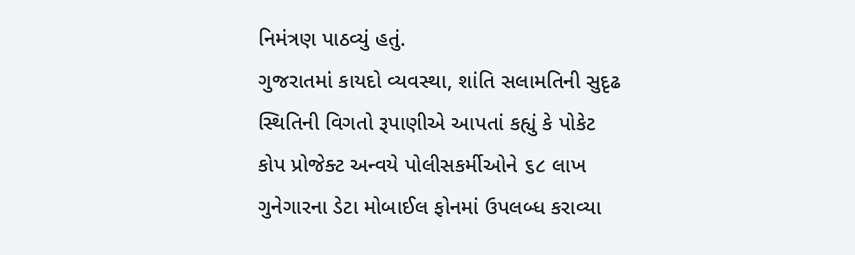નિમંત્રણ પાઠવ્યું હતું.
ગુજરાતમાં કાયદો વ્યવસ્થા, શાંતિ સલામતિની સુદૃઢ સ્થિતિની વિગતો રૂપાણીએ આપતાં કહ્યું કે પોકેટ કોપ પ્રોજેક્ટ અન્વયે પોલીસકર્મીઓને ૬૮ લાખ ગુનેગારના ડેટા મોબાઈલ ફોનમાં ઉપલબ્ધ કરાવ્યા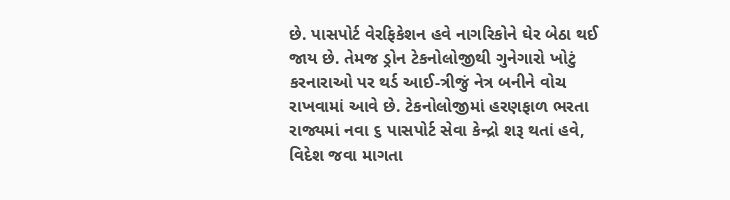છે. પાસપોર્ટ વેરફિકેશન હવે નાગરિકોને ઘેર બેઠા થઈ જાય છે. તેમજ ડ્રોન ટેકનોલોજીથી ગુનેગારો ખોટું કરનારાઓ પર થર્ડ આઈ-ત્રીજું નેત્ર બનીને વોચ રાખવામાં આવે છે. ટેકનોલોજીમાં હરણફાળ ભરતા રાજ્યમાં નવા ૬ પાસપોર્ટ સેવા કેન્દ્રો શરૂ થતાં હવે, વિદેશ જવા માગતા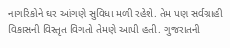નાગરિકોને ઘર આંગણે સુવિધા મળી રહેશે. તેમ પણ સર્વગ્રાહી વિકાસની વિસ્તૃત વિગતો તેમણે આપી હતી. ગુજરાતની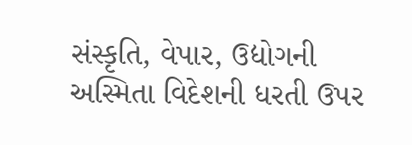સંસ્કૃતિ, વેપાર, ઉદ્યોગની અસ્મિતા વિદેશની ધરતી ઉપર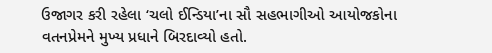ઉજાગર કરી રહેલા ‘ચલો ઈન્ડિયા’ના સૌ સહભાગીઓ આયોજકોના વતનપ્રેમને મુખ્ય પ્રધાને બિરદાવ્યો હતો.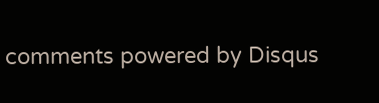comments powered by Disqus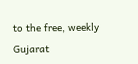to the free, weekly Gujarat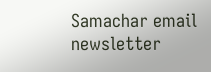Samachar email newsletter